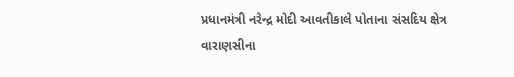પ્રધાનમંત્રી નરેન્દ્ર મોદી આવતીકાલે પોતાના સંસદિય ક્ષેત્ર વારાણસીના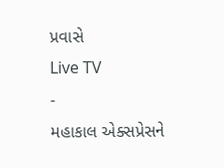પ્રવાસે
Live TV
-
મહાકાલ એક્સપ્રેસને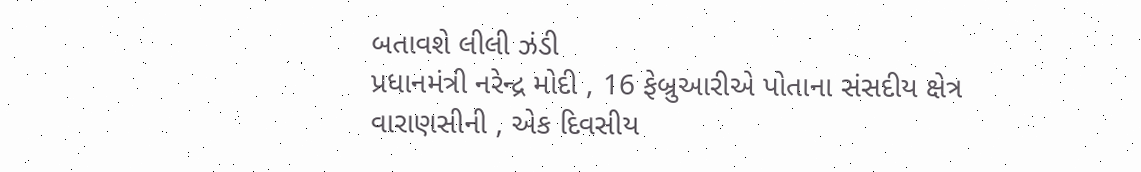બતાવશે લીલી ઝંડી
પ્રધાનમંત્રી નરેન્દ્ર મોદી , 16 ફેબ્રુઆરીએ પોતાના સંસદીય ક્ષેત્ર વારાણસીની , એક દિવસીય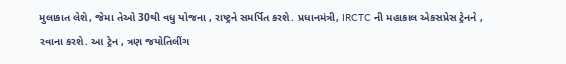મુલાકાત લેશે, જેમા તેઓ 30થી વધુ યોજના , રાષ્ટ્રને સમર્પિત કરશે. પ્રધાનમંત્રી, IRCTC ની મહાકાલ એકસપ્રેસ ટ્રેનને , રવાના કરશે. આ ટ્રેન , ત્રણ જયોતિલીંગ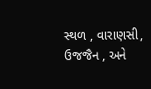સ્થળ , વારાણસી, ઉજજૈન , અને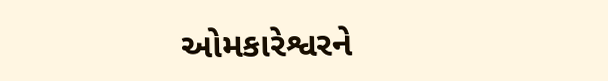ઓમકારેશ્વરને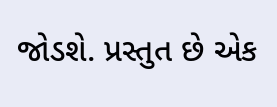જોડશે. પ્રસ્તુત છે એક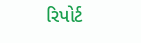રિપોર્ટ